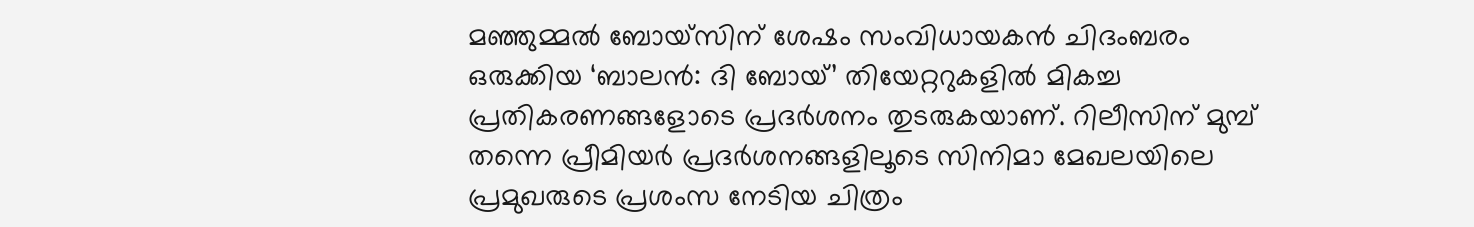മഞ്ഞുമ്മൽ ബോയ്സിന് ശേഷം സംവിധായകൻ ചിദംബരം ഒരുക്കിയ ‘ബാലൻ: ദി ബോയ്’ തിയേറ്ററുകളിൽ മികച്ച പ്രതികരണങ്ങളോടെ പ്രദർശനം തുടരുകയാണ്. റിലീസിന് മുമ്പ് തന്നെ പ്രീമിയർ പ്രദർശനങ്ങളിലൂടെ സിനിമാ മേഖലയിലെ പ്രമുഖരുടെ പ്രശംസ നേടിയ ചിത്രം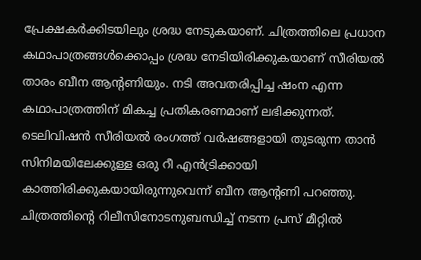പ്രേക്ഷകർക്കിടയിലും ശ്രദ്ധ നേടുകയാണ്. ചിത്രത്തിലെ പ്രധാന കഥാപാത്രങ്ങൾക്കൊപ്പം ശ്രദ്ധ നേടിയിരിക്കുകയാണ് സീരിയൽ താരം ബീന ആന്റണിയും. നടി അവതരിപ്പിച്ച ഷംന എന്ന കഥാപാത്രത്തിന് മികച്ച പ്രതികരണമാണ് ലഭിക്കുന്നത്.
ടെലിവിഷൻ സീരിയൽ രംഗത്ത് വർഷങ്ങളായി തുടരുന്ന താൻ സിനിമയിലേക്കുള്ള ഒരു റീ എൻട്രിക്കായി കാത്തിരിക്കുകയായിരുന്നുവെന്ന് ബീന ആന്റണി പറഞ്ഞു. ചിത്രത്തിന്റെ റിലീസിനോടനുബന്ധിച്ച് നടന്ന പ്രസ് മീറ്റിൽ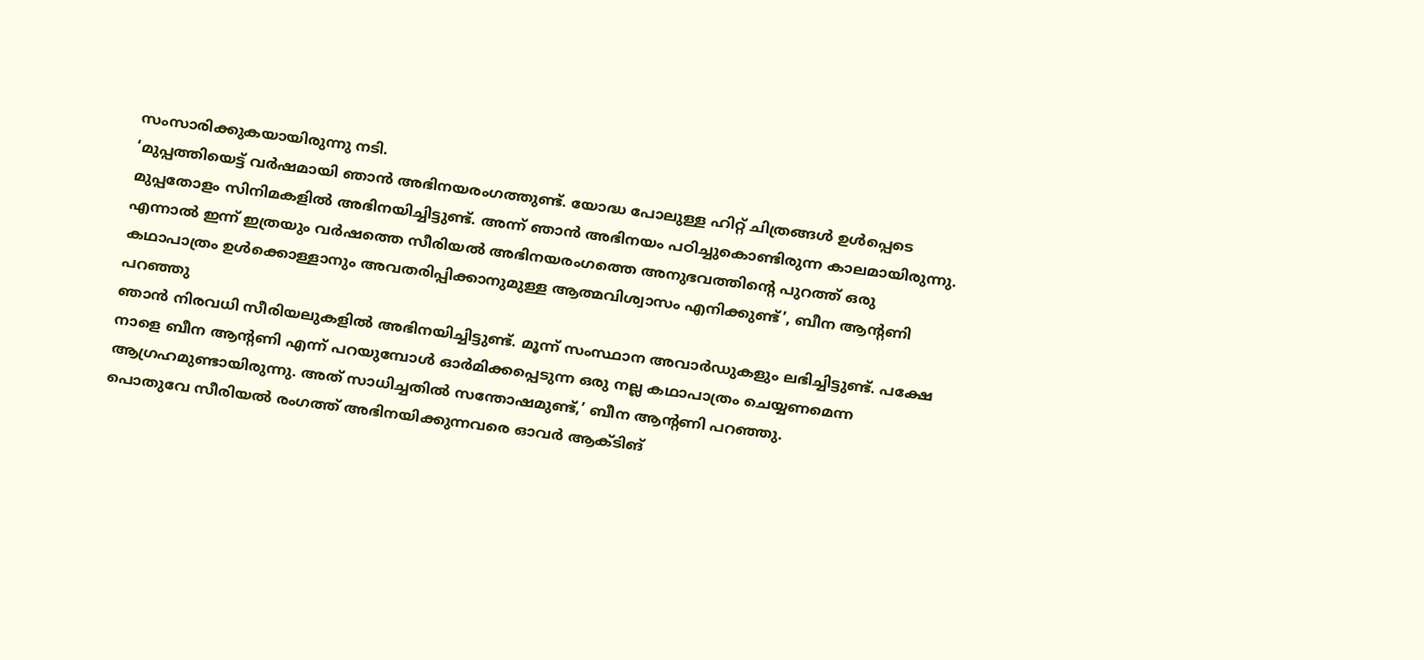സംസാരിക്കുകയായിരുന്നു നടി.
‘മുപ്പത്തിയെട്ട് വർഷമായി ഞാൻ അഭിനയരംഗത്തുണ്ട്. യോദ്ധ പോലുള്ള ഹിറ്റ് ചിത്രങ്ങൾ ഉൾപ്പെടെ മുപ്പതോളം സിനിമകളിൽ അഭിനയിച്ചിട്ടുണ്ട്. അന്ന് ഞാൻ അഭിനയം പഠിച്ചുകൊണ്ടിരുന്ന കാലമായിരുന്നു. എന്നാൽ ഇന്ന് ഇത്രയും വർഷത്തെ സീരിയൽ അഭിനയരംഗത്തെ അനുഭവത്തിന്റെ പുറത്ത് ഒരു കഥാപാത്രം ഉൾക്കൊള്ളാനും അവതരിപ്പിക്കാനുമുള്ള ആത്മവിശ്വാസം എനിക്കുണ്ട്’, ബീന ആന്റണി പറഞ്ഞു
ഞാൻ നിരവധി സീരിയലുകളിൽ അഭിനയിച്ചിട്ടുണ്ട്. മൂന്ന് സംസ്ഥാന അവാർഡുകളും ലഭിച്ചിട്ടുണ്ട്. പക്ഷേ നാളെ ബീന ആന്റണി എന്ന് പറയുമ്പോൾ ഓർമിക്കപ്പെടുന്ന ഒരു നല്ല കഥാപാത്രം ചെയ്യണമെന്ന ആഗ്രഹമുണ്ടായിരുന്നു. അത് സാധിച്ചതിൽ സന്തോഷമുണ്ട്,’ ബീന ആന്റണി പറഞ്ഞു.
പൊതുവേ സീരിയൽ രംഗത്ത് അഭിനയിക്കുന്നവരെ ഓവർ ആക്ടിങ്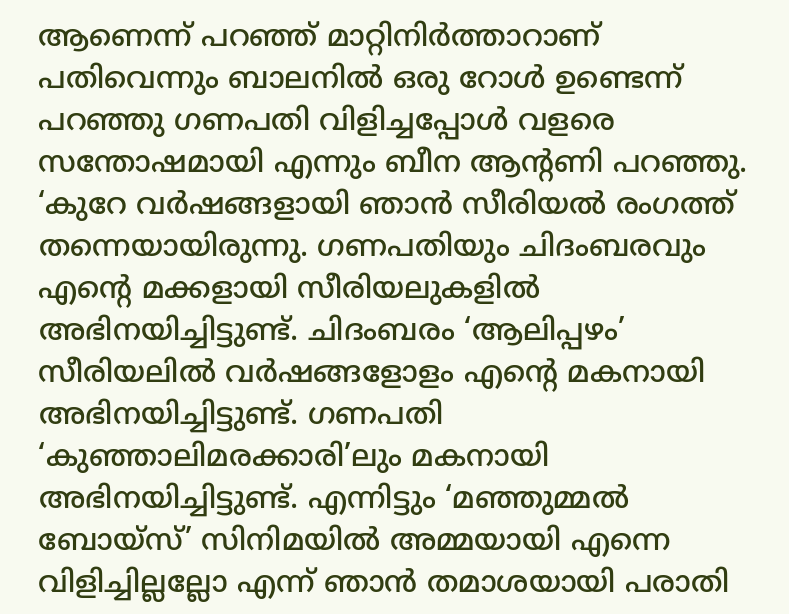ആണെന്ന് പറഞ്ഞ് മാറ്റിനിർത്താറാണ് പതിവെന്നും ബാലനിൽ ഒരു റോൾ ഉണ്ടെന്ന് പറഞ്ഞു ഗണപതി വിളിച്ചപ്പോൾ വളരെ സന്തോഷമായി എന്നും ബീന ആന്റണി പറഞ്ഞു.
‘കുറേ വർഷങ്ങളായി ഞാൻ സീരിയൽ രംഗത്ത് തന്നെയായിരുന്നു. ഗണപതിയും ചിദംബരവും എന്റെ മക്കളായി സീരിയലുകളിൽ അഭിനയിച്ചിട്ടുണ്ട്. ചിദംബരം ‘ആലിപ്പഴം’ സീരിയലിൽ വർഷങ്ങളോളം എന്റെ മകനായി അഭിനയിച്ചിട്ടുണ്ട്. ഗണപതി ‘കുഞ്ഞാലിമരക്കാരി’ലും മകനായി അഭിനയിച്ചിട്ടുണ്ട്. എന്നിട്ടും ‘മഞ്ഞുമ്മൽ ബോയ്സ്’ സിനിമയിൽ അമ്മയായി എന്നെ വിളിച്ചില്ലല്ലോ എന്ന് ഞാൻ തമാശയായി പരാതി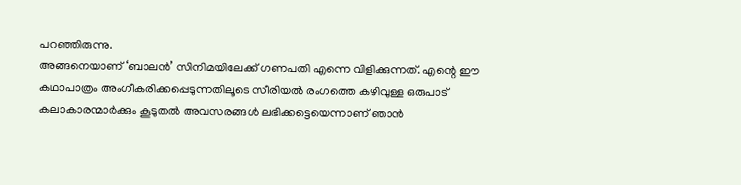പറഞ്ഞിരുന്നു.
അങ്ങനെയാണ് ‘ബാലൻ’ സിനിമയിലേക്ക് ഗണപതി എന്നെ വിളിക്കുന്നത്. എന്റെ ഈ കഥാപാത്രം അംഗീകരിക്കപ്പെടുന്നതിലൂടെ സീരിയൽ രംഗത്തെ കഴിവുള്ള ഒരുപാട് കലാകാരന്മാർക്കും കൂടുതൽ അവസരങ്ങൾ ലഭിക്കട്ടെയെന്നാണ് ഞാൻ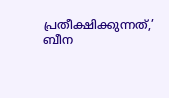പ്രതീക്ഷിക്കുന്നത്,’ ബീന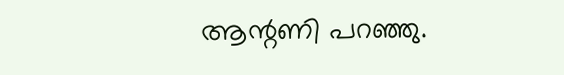ആന്റണി പറഞ്ഞു.